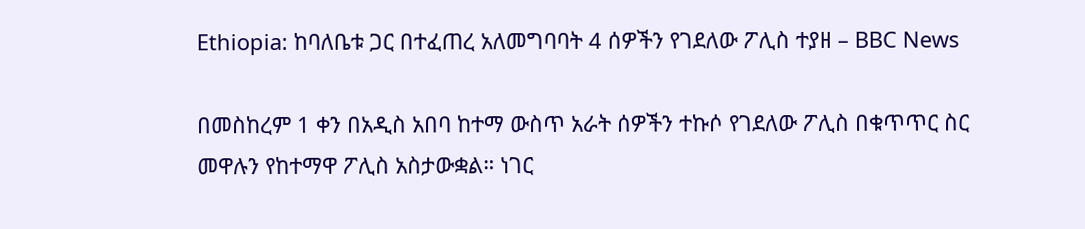Ethiopia: ከባለቤቱ ጋር በተፈጠረ አለመግባባት 4 ሰዎችን የገደለው ፖሊስ ተያዘ – BBC News

በመስከረም 1 ቀን በአዲስ አበባ ከተማ ውስጥ አራት ሰዎችን ተኩሶ የገደለው ፖሊስ በቁጥጥር ስር መዋሉን የከተማዋ ፖሊስ አስታውቋል። ነገር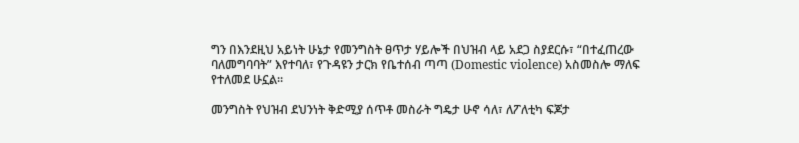ግን በእንደዚህ አይነት ሁኔታ የመንግስት ፀጥታ ሃይሎች በህዝብ ላይ አደጋ ስያደርሱ፣ “በተፈጠረው ባለመግባባት” እየተባለ፣ የጉዳዩን ታርክ የቤተሰብ ጣጣ (Domestic violence) አስመስሎ ማለፍ የተለመደ ሁኗል።

መንግስት የህዝብ ደህንነት ቅድሚያ ሰጥቶ መስራት ግዴታ ሁኖ ሳለ፣ ለፖለቲካ ፍጆታ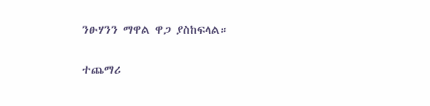ንፁሃንን ማዋል ዋጋ ያስከፍላል።

ተጨማሪ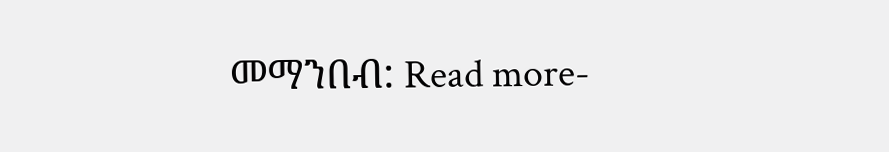መማንበብ: Read more-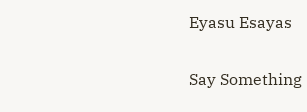Eyasu Esayas

Say Something